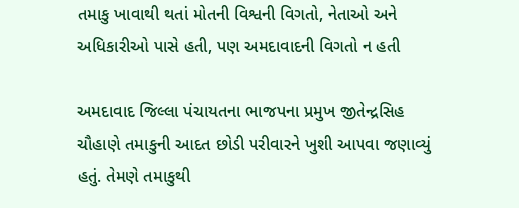તમાકુ ખાવાથી થતાં મોતની વિશ્વની વિગતો, નેતાઓ અને અધિકારીઓ પાસે હતી, પણ અમદાવાદની વિગતો ન હતી

અમદાવાદ જિલ્લા પંચાયતના ભાજપના પ્રમુખ જીતેન્દ્રસિહ ચૌહાણે તમાકુની આદત છોડી પરીવારને ખુશી આપવા જણાવ્યું હતું. તેમણે તમાકુથી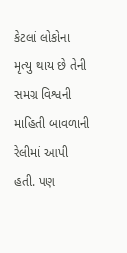કેટલાં લોકોના મૃત્યુ થાય છે તેની સમગ્ર વિશ્વની માહિતી બાવળાની રેલીમાં આપી હતી. પણ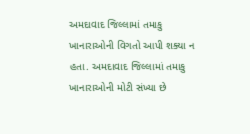અમદાવાદ જિલ્લામાં તમાકુ ખાનારાઓની વિગતો આપી શક્યા ન હતા. અમદાવાદ જિલ્લામાં તમાકુ ખાનારાઓની મોટી સંખ્યા છે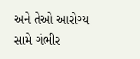અને તેઓ આરોગ્ય સામે ગંભીર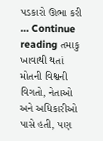પડકારો ઊભા કરી … Continue reading તમાકુ ખાવાથી થતાં મોતની વિશ્વની વિગતો, નેતાઓ અને અધિકારીઓ પાસે હતી, પણ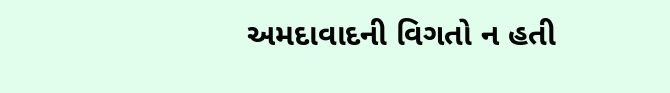અમદાવાદની વિગતો ન હતી